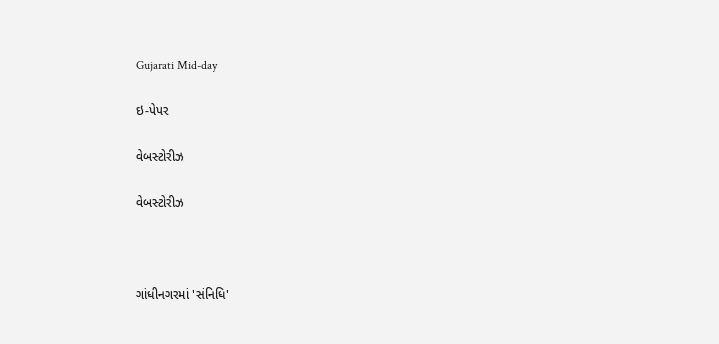Gujarati Mid-day

ઇ-પેપર

વેબસ્ટોરીઝ

વેબસ્ટોરીઝ



ગાંધીનગરમાં 'સંનિધિ'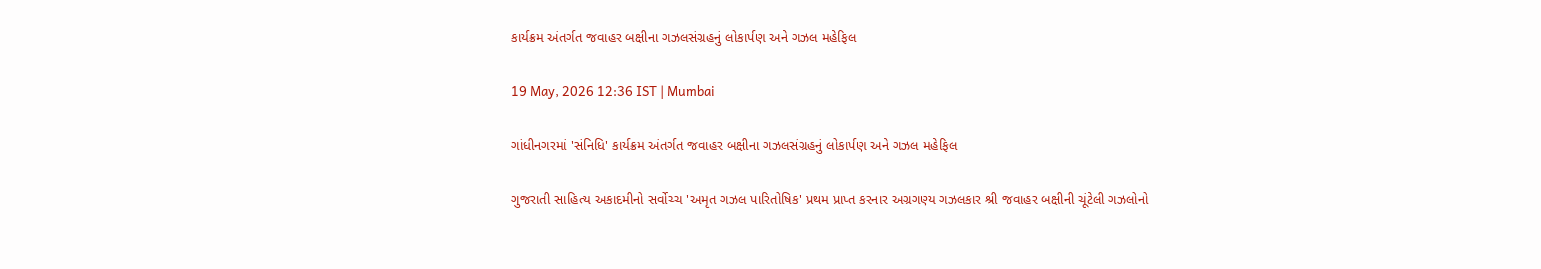કાર્યક્રમ અંતર્ગત જવાહર બક્ષીના ગઝલસંગ્રહનું લોકાર્પણ અને ગઝલ મહેફિલ

19 May, 2026 12:36 IST | Mumbai

ગાંધીનગરમાં 'સંનિધિ' કાર્યક્રમ અંતર્ગત જવાહર બક્ષીના ગઝલસંગ્રહનું લોકાર્પણ અને ગઝલ મહેફિલ

ગુજરાતી સાહિત્ય અકાદમીનો સર્વોચ્ચ 'અમૃત ગઝલ પારિતોષિક' પ્રથમ પ્રાપ્ત કરનાર અગ્રગણ્ય ગઝલકાર શ્રી જવાહર બક્ષીની ચૂંટેલી ગઝલોનો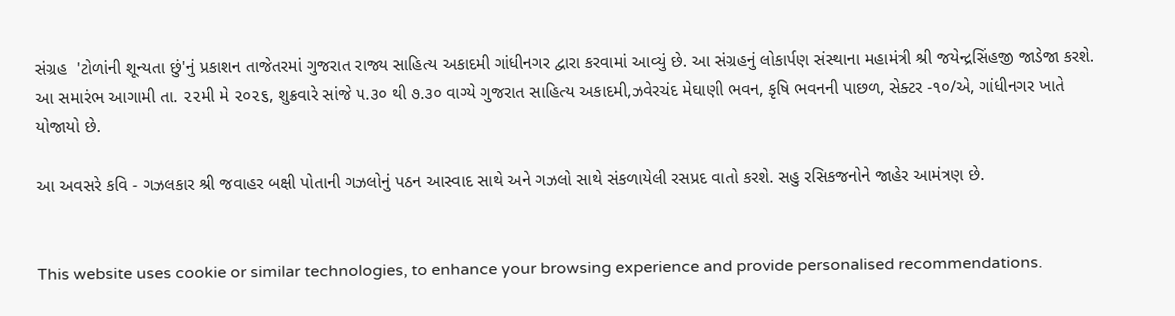સંગ્રહ  'ટોળાંની શૂન્યતા છું'નું પ્રકાશન તાજેતરમાં ગુજરાત રાજ્ય સાહિત્ય અકાદમી ગાંધીનગર દ્વારા કરવામાં આવ્યું છે. આ સંગ્રહનું લોકાર્પણ સંસ્થાના મહામંત્રી શ્રી જયેન્દ્રસિંહજી જાડેજા કરશે. આ સમારંભ આગામી તા. ૨૨મી મે ૨૦૨૬, શુક્રવારે સાંજે ૫.૩૦ થી ૭.૩૦ વાગ્યે ગુજરાત સાહિત્ય અકાદમી,ઝવેરચંદ મેઘાણી ભવન, કૃષિ ભવનની પાછળ, સેક્ટર -૧૦/એ, ગાંધીનગર ખાતે યોજાયો છે.

આ અવસરે કવિ - ગઝલકાર શ્રી જવાહર બક્ષી પોતાની ગઝલોનું પઠન આસ્વાદ સાથે અને ગઝલો સાથે સંકળાયેલી રસપ્રદ વાતો કરશે. સહુ રસિકજનોને જાહેર આમંત્રણ છે.


This website uses cookie or similar technologies, to enhance your browsing experience and provide personalised recommendations.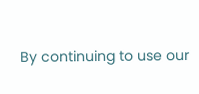By continuing to use our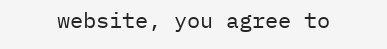website, you agree to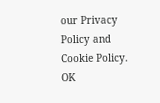our Privacy Policy and Cookie Policy. OK